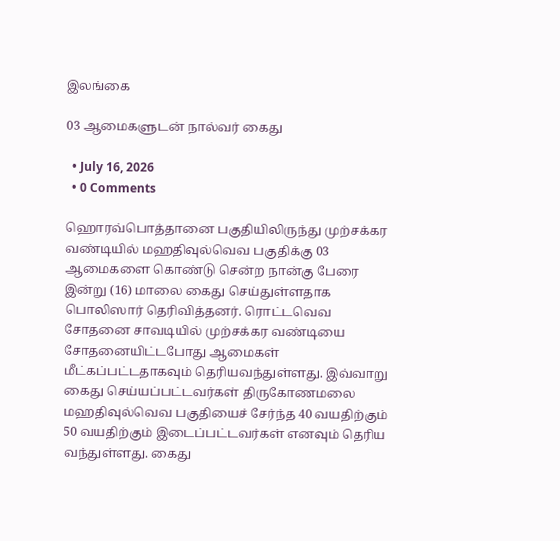இலங்கை

03 ஆமைகளுடன் நால்வர் கைது

  • July 16, 2026
  • 0 Comments

ஹொரவ்பொத்தானை பகுதியிலிருந்து முற்சக்கர வண்டியில் மஹதிவுல்வெவ பகுதிக்கு 03 ஆமைகளை கொண்டு சென்ற நான்கு பேரை இன்று (16) மாலை கைது செய்துள்ளதாக பொலிஸார் தெரிவித்தனர். ரொட்டவெவ சோதனை சாவடியில் முற்சக்கர வண்டியை சோதனையிட்டபோது ஆமைகள் மீட்கப்பட்டதாகவும் தெரியவந்துள்ளது. இவ்வாறு கைது செய்யப்பட்டவர்கள் திருகோணமலை மஹதிவுல்வெவ பகுதியைச் சேர்ந்த 40 வயதிற்கும் 50 வயதிற்கும் இடைப்பட்டவர்கள் எனவும் தெரிய வந்துள்ளது. கைது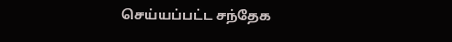செய்யப்பட்ட சந்தேக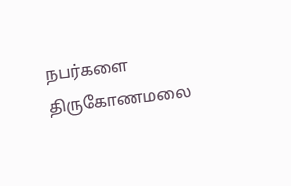நபர்களை திருகோணமலை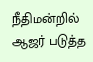நீதிமன்றில் ஆஜர் படுத்த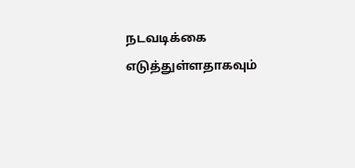நடவடிக்கை எடுத்துள்ளதாகவும்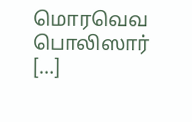மொரவெவ பொலிஸார் […]